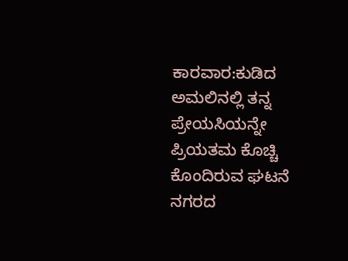ಕಾರವಾರ:ಕುಡಿದ ಅಮಲಿನಲ್ಲಿ ತನ್ನ ಪ್ರೇಯಸಿಯನ್ನೇ ಪ್ರಿಯತಮ ಕೊಚ್ಚಿ ಕೊಂದಿರುವ ಘಟನೆ ನಗರದ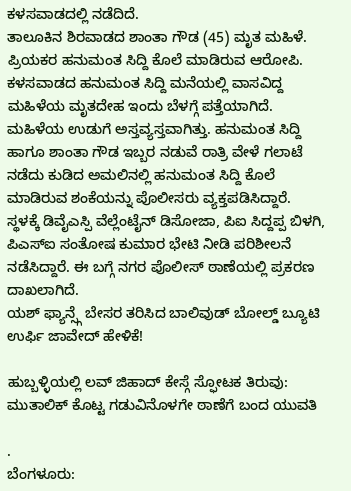ಕಳಸವಾಡದಲ್ಲಿ ನಡೆದಿದೆ.
ತಾಲೂಕಿನ ಶಿರವಾಡದ ಶಾಂತಾ ಗೌಡ (45) ಮೃತ ಮಹಿಳೆ. ಪ್ರಿಯಕರ ಹನುಮಂತ ಸಿದ್ದಿ ಕೊಲೆ ಮಾಡಿರುವ ಆರೋಪಿ. ಕಳಸವಾಡದ ಹನುಮಂತ ಸಿದ್ದಿ ಮನೆಯಲ್ಲಿ ವಾಸವಿದ್ದ ಮಹಿಳೆಯ ಮೃತದೇಹ ಇಂದು ಬೆಳಗ್ಗೆ ಪತ್ತೆಯಾಗಿದೆ. ಮಹಿಳೆಯ ಉಡುಗೆ ಅಸ್ತವ್ಯಸ್ತವಾಗಿತ್ತು. ಹನುಮಂತ ಸಿದ್ದಿ ಹಾಗೂ ಶಾಂತಾ ಗೌಡ ಇಬ್ಬರ ನಡುವೆ ರಾತ್ರಿ ವೇಳೆ ಗಲಾಟೆ ನಡೆದು ಕುಡಿದ ಅಮಲಿನಲ್ಲಿ ಹನುಮಂತ ಸಿದ್ದಿ ಕೊಲೆ ಮಾಡಿರುವ ಶಂಕೆಯನ್ನು ಪೊಲೀಸರು ವ್ಯಕ್ತಪಡಿಸಿದ್ದಾರೆ.
ಸ್ಥಳಕ್ಕೆ ಡಿವೈಎಸ್ಪಿ ವೆಲ್ಲೆಂಟೈನ್ ಡಿಸೋಜಾ, ಪಿಐ ಸಿದ್ದಪ್ಪ ಬಿಳಗಿ, ಪಿಎಸ್ಐ ಸಂತೋಷ ಕುಮಾರ ಭೇಟಿ ನೀಡಿ ಪರಿಶೀಲನೆ ನಡೆಸಿದ್ದಾರೆ. ಈ ಬಗ್ಗೆ ನಗರ ಪೊಲೀಸ್ ಠಾಣೆಯಲ್ಲಿ ಪ್ರಕರಣ ದಾಖಲಾಗಿದೆ.
ಯಶ್ ಫ್ಯಾನ್ಸ್ಗೆ ಬೇಸರ ತರಿಸಿದ ಬಾಲಿವುಡ್ ಬೋಲ್ಡ್ ಬ್ಯೂಟಿ ಉರ್ಫಿ ಜಾವೇದ್ ಹೇಳಿಕೆ!

ಹುಬ್ಬಳ್ಳಿಯಲ್ಲಿ ಲವ್ ಜಿಹಾದ್ ಕೇಸ್ಗೆ ಸ್ಫೋಟಕ ತಿರುವು: ಮುತಾಲಿಕ್ ಕೊಟ್ಟ ಗಡುವಿನೊಳಗೇ ಠಾಣೆಗೆ ಬಂದ ಯುವತಿ

.
ಬೆಂಗಳೂರು: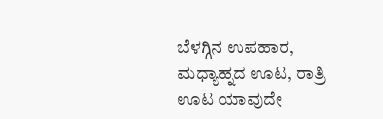ಬೆಳಗ್ಗಿನ ಉಪಹಾರ, ಮಧ್ಯಾಹ್ನದ ಊಟ, ರಾತ್ರಿ ಊಟ ಯಾವುದೇ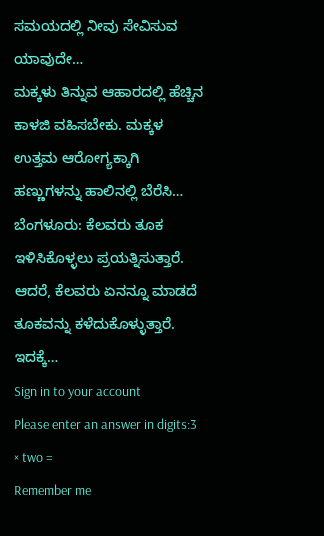ಸಮಯದಲ್ಲಿ ನೀವು ಸೇವಿಸುವ ಯಾವುದೇ…
ಮಕ್ಕಳು ತಿನ್ನುವ ಆಹಾರದಲ್ಲಿ ಹೆಚ್ಚಿನ ಕಾಳಜಿ ವಹಿಸಬೇಕು. ಮಕ್ಕಳ ಉತ್ತಮ ಆರೋಗ್ಯಕ್ಕಾಗಿ ಹಣ್ಣುಗಳನ್ನು ಹಾಲಿನಲ್ಲಿ ಬೆರೆಸಿ…
ಬೆಂಗಳೂರು: ಕೆಲವರು ತೂಕ ಇಳಿಸಿಕೊಳ್ಳಲು ಪ್ರಯತ್ನಿಸುತ್ತಾರೆ. ಆದರೆ, ಕೆಲವರು ಏನನ್ನೂ ಮಾಡದೆ ತೂಕವನ್ನು ಕಳೆದುಕೊಳ್ಳುತ್ತಾರೆ. ಇದಕ್ಕೆ…
Sign in to your account
Please enter an answer in digits:3 × two =
Remember me